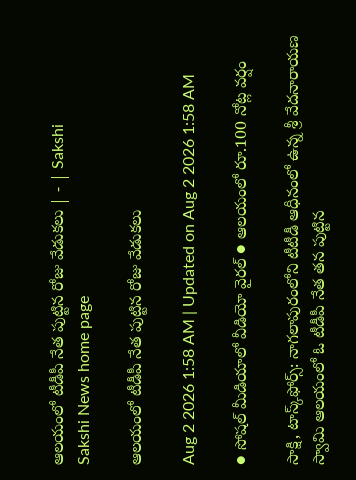ఆలయంలో టీడీపీ నేత పుట్టిన రోజు వేడుకలు | - | Sakshi
Sakshi News home page

ఆలయంలో టీడీపీ నేత పుట్టిన రోజు వేడుకలు

Aug 2 2026 1:58 AM | Updated on Aug 2 2026 1:58 AM

● సోషల్‌ మీడియాలో వీడియో వైరల్‌ ● ఆలయంలో రూ.100 నోట్ల వర్షం

సాక్షి, టాస్క్‌ఫోర్స్‌: నాగలాపురంలోని టీటీడీ ఆధీనంలో ఉన్న శ్రీ వేదనారాయణ స్వామి ఆలయంలో ఓ టీడీపీ నేత తన పుట్టిన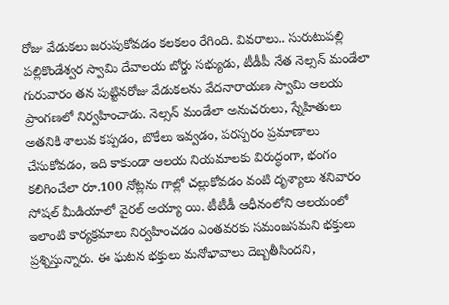రోజు వేడుకలు జరుపుకోవడం కలకలం రేగింది. వివరాలు.. సురుటుపల్లి పల్లికొండేశ్వర స్వామి దేవాలయ బోర్డు సభ్యుడు, టీడీపీ నేత నెల్సన్‌ మండేలా గురువారం తన పుట్టినరోజు వేడుకలను వేదనారాయణ స్వామి ఆలయ ప్రాంగణలో నిర్వహించాడు. నెల్సన్‌ మండేలా అనుచరులు, స్నేహితులు అతనికి శాలువ కప్పడం, బొకేలు ఇవ్వడం, పరస్పరం ప్రమాణాలు చేసుకోవడం, ఇది కాకుండా ఆలయ నియమాలకు విరుద్ధంగా, భంగం కలిగించేలా రూ.100 నోట్లను గాల్లో చల్లుకోవడం వంటి దృశ్యాలు శనివారం సోషల్‌ మీడియాలో వైరల్‌ అయ్యా యి. టీటీడీ ఆధీనంలోని ఆలయంలో ఇలాంటి కార్యక్రమాలు నిర్వహించడం ఎంతవరకు సమంజసమని భక్తులు ప్రశ్నిస్తున్నారు. ఈ ఘటన భక్తులు మనోభావాలు దెబ్బతీసిందని,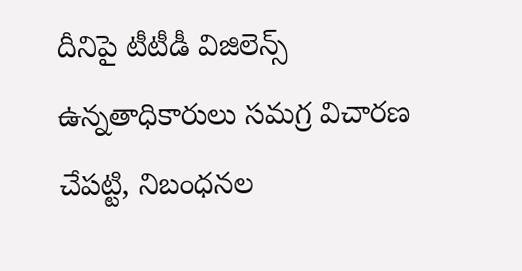దీనిపై టీటీడీ విజిలెన్స్‌ ఉన్నతాధికారులు సమగ్ర విచారణ చేపట్టి, నిబంధనల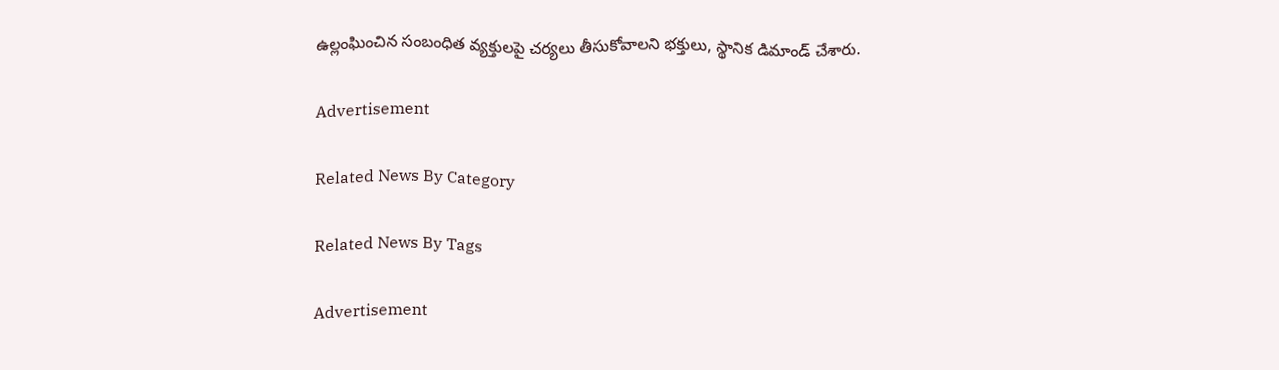ఉల్లంఘించిన సంబంధిత వ్యక్తులపై చర్యలు తీసుకోవాలని భక్తులు, స్థానిక డిమాండ్‌ చేశారు.

Advertisement

Related News By Category

Related News By Tags

Advertisement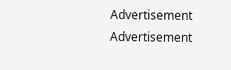Advertisement
Advertisement